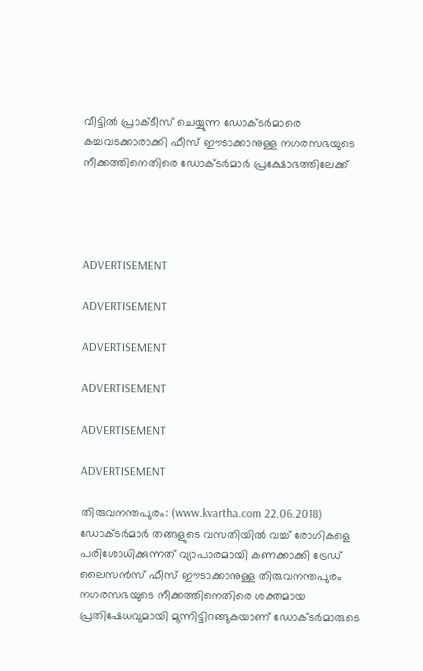വീട്ടില്‍ പ്രാക്ടീസ് ചെയ്യുന്ന ഡോക്ടര്‍മാരെ കച്ചവടക്കാരാക്കി ഫീസ് ഈടാക്കാനുള്ള നഗരസഭയുടെ നീക്കത്തിനെതിരെ ഡോക്ടര്‍മാര്‍ പ്രക്ഷോഭത്തിലേക്ക്




ADVERTISEMENT

ADVERTISEMENT

ADVERTISEMENT

ADVERTISEMENT

ADVERTISEMENT

ADVERTISEMENT

തിരുവനന്തപുരം: (www.kvartha.com 22.06.2018) ഡോക്ടര്‍മാര്‍ തങ്ങളുടെ വസതിയില്‍ വച്ച് രോഗികളെ പരിശോധിക്കുന്നത് വ്യാപാരമായി കണക്കാക്കി ട്രേഡ് ലൈസന്‍സ് ഫീസ് ഈടാക്കാനുള്ള തിരുവനന്തപുരം നഗരസഭയുടെ നീക്കത്തിനെതിരെ ശക്തമായ പ്രതിഷേധവുമായി മുന്നിട്ടിറങ്ങുകയാണ് ഡോക്ടര്‍മാരുടെ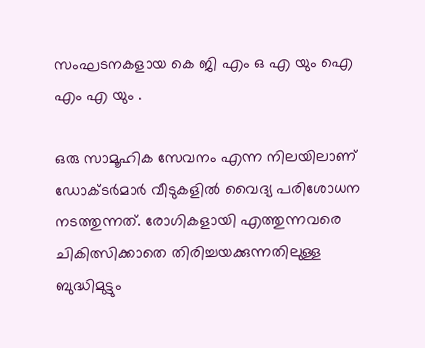സംഘടനകളായ കെ ജി എം ഒ എ യും ഐ എം എ യും .

ഒരു സാമൂഹിക സേവനം എന്ന നിലയിലാണ് ഡോക്ടര്‍മാര്‍ വീടുകളില്‍ വൈദ്യ പരിശോധന നടത്തുന്നത്. രോഗികളായി എത്തുന്നവരെ ചികിത്സിക്കാതെ തിരിച്ചയക്കുന്നതിലുള്ള ബുദ്ധിമുട്ടും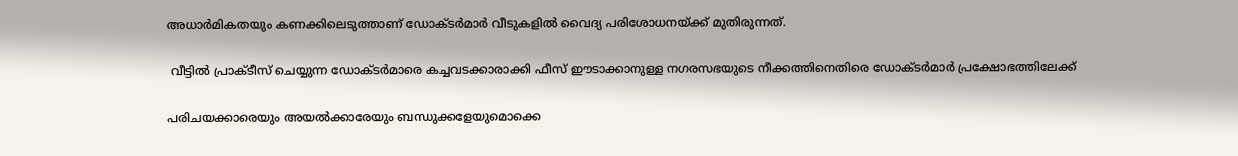അധാര്‍മികതയും കണക്കിലെടുത്താണ് ഡോക്ടര്‍മാര്‍ വീടുകളില്‍ വൈദ്യ പരിശോധനയ്ക്ക് മുതിരുന്നത്.

 വീട്ടില്‍ പ്രാക്ടീസ് ചെയ്യുന്ന ഡോക്ടര്‍മാരെ കച്ചവടക്കാരാക്കി ഫീസ് ഈടാക്കാനുള്ള നഗരസഭയുടെ നീക്കത്തിനെതിരെ ഡോക്ടര്‍മാര്‍ പ്രക്ഷോഭത്തിലേക്ക്

പരിചയക്കാരെയും അയല്‍ക്കാരേയും ബന്ധുക്കളേയുമൊക്കെ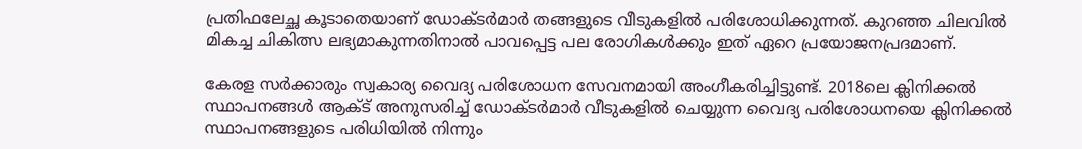പ്രതിഫലേച്ഛ കൂടാതെയാണ് ഡോക്ടര്‍മാര്‍ തങ്ങളുടെ വീടുകളില്‍ പരിശോധിക്കുന്നത്. കുറഞ്ഞ ചിലവില്‍ മികച്ച ചികിത്സ ലഭ്യമാകുന്നതിനാല്‍ പാവപ്പെട്ട പല രോഗികള്‍ക്കും ഇത് ഏറെ പ്രയോജനപ്രദമാണ്.

കേരള സര്‍ക്കാരും സ്വകാര്യ വൈദ്യ പരിശോധന സേവനമായി അംഗീകരിച്ചിട്ടുണ്ട്. 2018ലെ ക്ലിനിക്കല്‍ സ്ഥാപനങ്ങള്‍ ആക്ട് അനുസരിച്ച് ഡോക്ടര്‍മാര്‍ വീടുകളില്‍ ചെയ്യുന്ന വൈദ്യ പരിശോധനയെ ക്ലിനിക്കല്‍ സ്ഥാപനങ്ങളുടെ പരിധിയില്‍ നിന്നും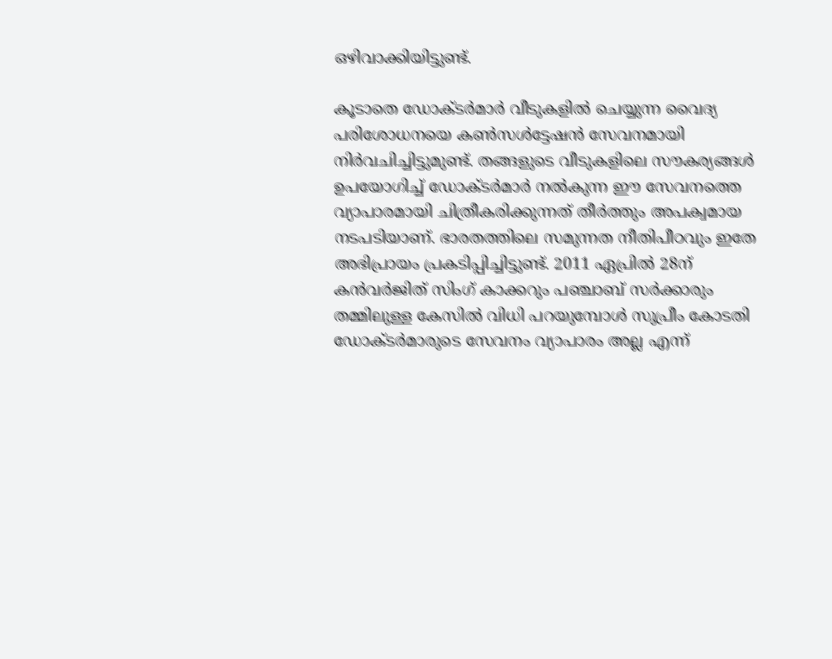ഒഴിവാക്കിയിട്ടുണ്ട്.

കൂടാതെ ഡോക്ടര്‍മാര്‍ വീടുകളില്‍ ചെയ്യുന്ന വൈദ്യ പരിശോധനയെ കണ്‍സള്‍ട്ടേഷന്‍ സേവനമായി നിര്‍വചിച്ചിട്ടുമുണ്ട്. തങ്ങളുടെ വീടുകളിലെ സൗകര്യങ്ങള്‍ ഉപയോഗിച്ച് ഡോക്ടര്‍മാര്‍ നല്‍കുന്ന ഈ സേവനത്തെ വ്യാപാരമായി ചിത്രീകരിക്കുന്നത് തീര്‍ത്തും അപക്വമായ നടപടിയാണ്. ഭാരതത്തിലെ സമുന്നത നീതിപീഠവും ഇതേ അഭിപ്രായം പ്രകടിപ്പിച്ചിട്ടുണ്ട്. 2011 ഏപ്രില്‍ 28ന് കന്‍വര്‍ജിത് സിംഗ് കാക്കറും പഞ്ചാബ് സര്‍ക്കാരും തമ്മിലുള്ള കേസില്‍ വിധി പറയുമ്പോള്‍ സുപ്രീം കോടതി ഡോക്ടര്‍മാരുടെ സേവനം വ്യാപാരം അല്ല എന്ന്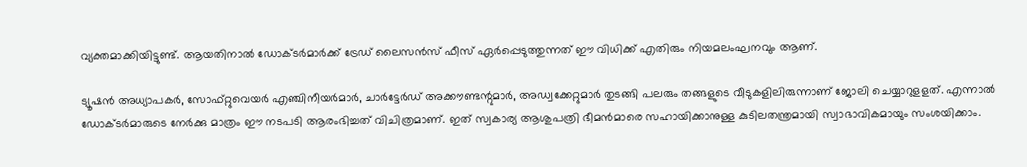വ്യക്തമാക്കിയിട്ടുണ്ട്. ആയതിനാല്‍ ഡോക്ടര്‍മാര്‍ക്ക് ട്രേഡ് ലൈസന്‍സ് ഫീസ് ഏര്‍പ്പെടുത്തുന്നത് ഈ വിധിക്ക് എതിരും നിയമലംഘനവും ആണ്.

ട്യൂഷന്‍ അധ്യാപകര്‍, സോഫ്റ്റുവെയര്‍ എഞ്ചിനീയര്‍മാര്‍, ചാര്‍ട്ടേര്‍ഡ് അക്കൗണ്ടന്റുമാര്‍, അഡ്വക്കേറ്റുമാര്‍ തുടങ്ങി പലരും തങ്ങളുടെ വീടുകളിലിരുന്നാണ് ജോലി ചെയ്യാറുളളത്. എന്നാല്‍ ഡോക്ടര്‍മാരുടെ നേര്‍ക്കു മാത്രം ഈ നടപടി ആരംഭിച്ചത് വിചിത്രമാണ്. ഇത് സ്വകാര്യ ആശുപത്രി ഭീമന്‍മാരെ സഹായിക്കാനുള്ള കുടിലതന്ത്രമായി സ്വാഭാവികമായും സംശയിക്കാം.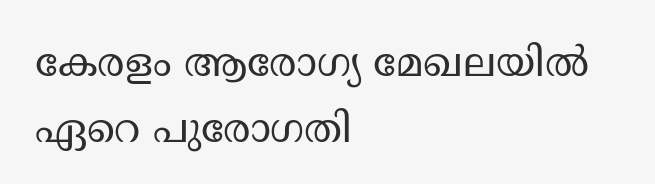കേരളം ആരോഗ്യ മേഖലയില്‍ ഏറെ പുരോഗതി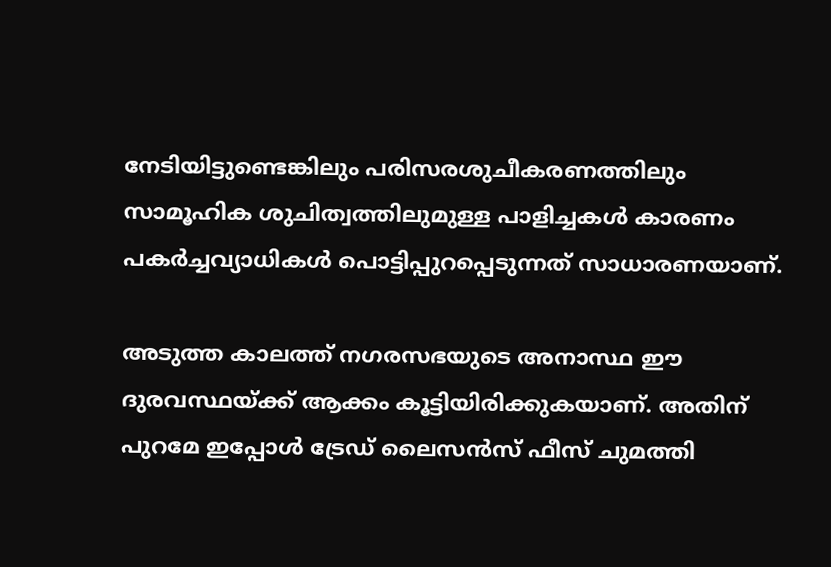നേടിയിട്ടുണ്ടെങ്കിലും പരിസരശുചീകരണത്തിലും സാമൂഹിക ശുചിത്വത്തിലുമുള്ള പാളിച്ചകള്‍ കാരണം പകര്‍ച്ചവ്യാധികള്‍ പൊട്ടിപ്പുറപ്പെടുന്നത് സാധാരണയാണ്.

അടുത്ത കാലത്ത് നഗരസഭയുടെ അനാസ്ഥ ഈ ദുരവസ്ഥയ്ക്ക് ആക്കം കൂട്ടിയിരിക്കുകയാണ്. അതിന് പുറമേ ഇപ്പോള്‍ ട്രേഡ് ലൈസന്‍സ് ഫീസ് ചുമത്തി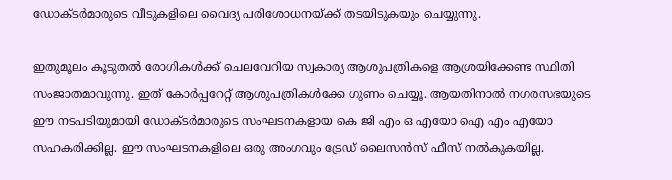ഡോക്ടര്‍മാരുടെ വീടുകളിലെ വൈദ്യ പരിശോധനയ്ക്ക് തടയിടുകയും ചെയ്യുന്നു.

ഇതുമൂലം കൂടുതല്‍ രോഗികള്‍ക്ക് ചെലവേറിയ സ്വകാര്യ ആശുപത്രികളെ ആശ്രയിക്കേണ്ട സ്ഥിതി സംജാതമാവുന്നു. ഇത് കോര്‍പ്പറേറ്റ് ആശുപത്രികള്‍ക്കേ ഗുണം ചെയ്യൂ. ആയതിനാല്‍ നഗരസഭയുടെ ഈ നടപടിയുമായി ഡോക്ടര്‍മാരുടെ സംഘടനകളായ കെ ജി എം ഒ എയോ ഐ എം എയോ സഹകരിക്കില്ല. ഈ സംഘടനകളിലെ ഒരു അംഗവും ട്രേഡ് ലൈസന്‍സ് ഫീസ് നല്‍കുകയില്ല.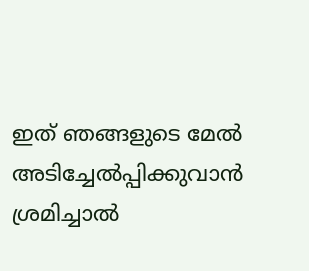ഇത് ഞങ്ങളുടെ മേല്‍ അടിച്ചേല്‍പ്പിക്കുവാന്‍ ശ്രമിച്ചാല്‍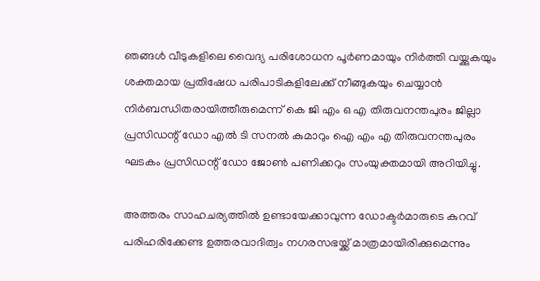ഞങ്ങള്‍ വീടുകളിലെ വൈദ്യ പരിശോധന പൂര്‍ണമായും നിര്‍ത്തി വയ്ക്കുകയും ശക്തമായ പ്രതിഷേധ പരിപാടികളിലേക്ക് നീങ്ങുകയും ചെയ്യാന്‍ നിര്‍ബന്ധിതരായിത്തീരുമെന്ന് കെ ജി എം ഒ എ തിരുവനന്തപുരം ജില്ലാ പ്രസിഡന്റ് ഡോ എല്‍ ടി സനല്‍ കുമാറും ഐ എം എ തിരുവനന്തപുരം ഘടകം പ്രസിഡന്റ് ഡോ ജോണ്‍ പണിക്കറും സംയുക്തമായി അറിയിച്ചു.

അത്തരം സാഹചര്യത്തില്‍ ഉണ്ടായേക്കാവുന്ന ഡോക്ടര്‍മാരുടെ കുറവ് പരിഹരിക്കേണ്ട ഉത്തരവാദിത്വം നഗരസഭയ്ക്ക് മാത്രമായിരിക്കുമെന്നും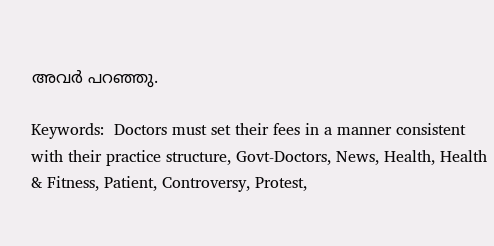അവര്‍ പറഞ്ഞു.

Keywords:  Doctors must set their fees in a manner consistent with their practice structure, Govt-Doctors, News, Health, Health & Fitness, Patient, Controversy, Protest,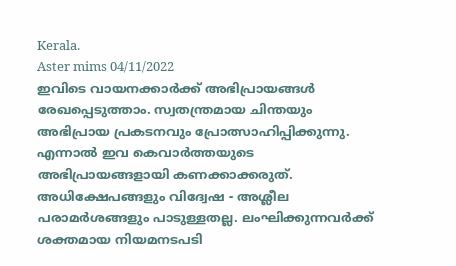Kerala.
Aster mims 04/11/2022
ഇവിടെ വായനക്കാർക്ക് അഭിപ്രായങ്ങൾ രേഖപ്പെടുത്താം. സ്വതന്ത്രമായ ചിന്തയും അഭിപ്രായ പ്രകടനവും പ്രോത്സാഹിപ്പിക്കുന്നു. എന്നാൽ ഇവ കെവാർത്തയുടെ അഭിപ്രായങ്ങളായി കണക്കാക്കരുത്. അധിക്ഷേപങ്ങളും വിദ്വേഷ - അശ്ലീല പരാമർശങ്ങളും പാടുള്ളതല്ല. ലംഘിക്കുന്നവർക്ക് ശക്തമായ നിയമനടപടി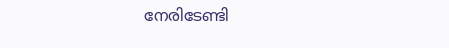നേരിടേണ്ടി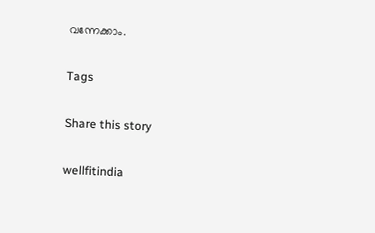വന്നേക്കാം.

Tags

Share this story

wellfitindia